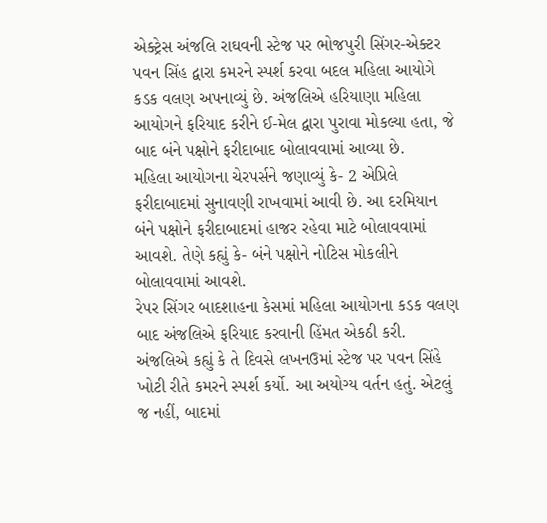એક્ટ્રેસ અંજલિ રાઘવની સ્ટેજ પર ભોજપુરી સિંગર-એક્ટર પવન સિંહ દ્વારા કમરને સ્પર્શ કરવા બદલ મહિલા આયોગે કડક વલણ અપનાવ્યું છે. અંજલિએ હરિયાણા મહિલા આયોગને ફરિયાદ કરીને ઈ-મેલ દ્વારા પુરાવા મોકલ્યા હતા, જે બાદ બંને પક્ષોને ફરીદાબાદ બોલાવવામાં આવ્યા છે.
મહિલા આયોગના ચેરપર્સને જણાવ્યું કે- 2 એપ્રિલે ફરીદાબાદમાં સુનાવણી રાખવામાં આવી છે. આ દરમિયાન બંને પક્ષોને ફરીદાબાદમાં હાજર રહેવા માટે બોલાવવામાં આવશે. તેણે કહ્યું કે- બંને પક્ષોને નોટિસ મોકલીને બોલાવવામાં આવશે.
રેપર સિંગર બાદશાહના કેસમાં મહિલા આયોગના કડક વલણ બાદ અંજલિએ ફરિયાદ કરવાની હિંમત એકઠી કરી. અંજલિએ કહ્યું કે તે દિવસે લખનઉમાં સ્ટેજ પર પવન સિંહે ખોટી રીતે કમરને સ્પર્શ કર્યો. આ અયોગ્ય વર્તન હતું. એટલું જ નહીં, બાદમાં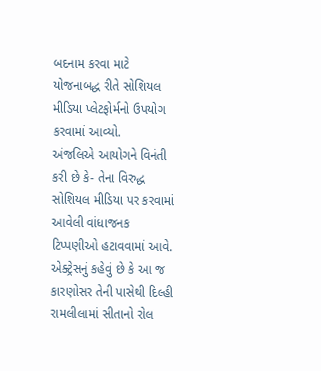બદનામ કરવા માટે યોજનાબદ્ધ રીતે સોશિયલ મીડિયા પ્લેટફોર્મનો ઉપયોગ કરવામાં આવ્યો.
અંજલિએ આયોગને વિનંતી કરી છે કે- તેના વિરુદ્ધ સોશિયલ મીડિયા પર કરવામાં આવેલી વાંધાજનક ટિપ્પણીઓ હટાવવામાં આવે. એક્ટ્રેસનું કહેવું છે કે આ જ કારણોસર તેની પાસેથી દિલ્હી રામલીલામાં સીતાનો રોલ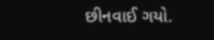છીનવાઈ ગયો.